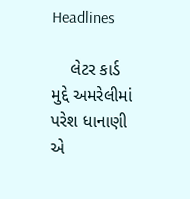Headlines

    લેટર કાર્ડ મુદ્દે અમરેલીમાં પરેશ ધાનાણી એ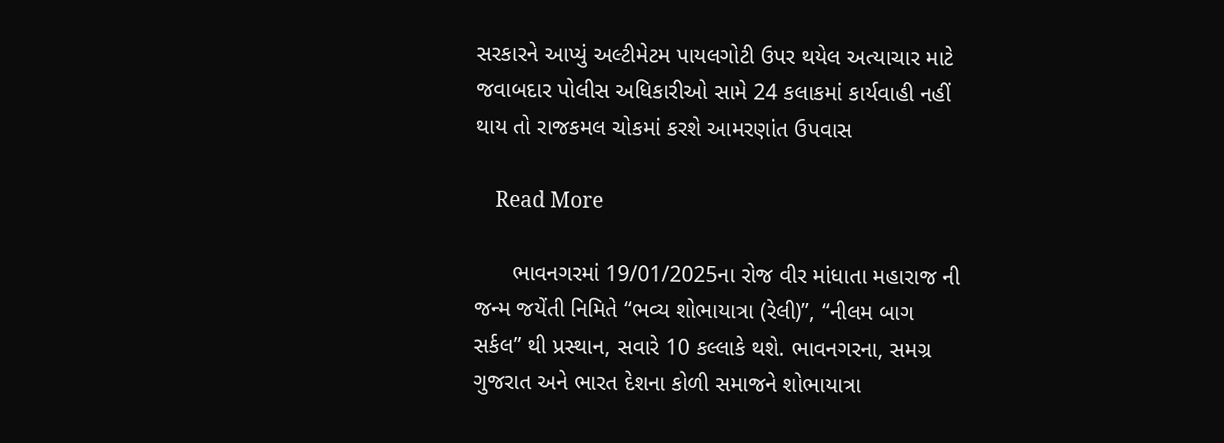સરકારને આપ્યું અલ્ટીમેટમ પાયલગોટી ઉપર થયેલ અત્યાચાર માટે જવાબદાર પોલીસ અધિકારીઓ સામે 24 કલાકમાં કાર્યવાહી નહીં થાય તો રાજકમલ ચોકમાં કરશે આમરણાંત ઉપવાસ

    Read More

      ભાવનગરમાં 19/01/2025ના રોજ વીર માંધાતા મહારાજ ની જન્મ જયેંતી નિમિતે “ભવ્ય શોભાયાત્રા (રેલી)”, “નીલમ બાગ સર્કલ” થી પ્રસ્થાન, સવારે 10 કલ્લાકે થશે. ભાવનગરના, સમગ્ર ગુજરાત અને ભારત દેશના કોળી સમાજને શોભાયાત્રા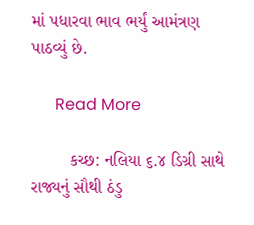માં પધારવા ભાવ ભર્યું આમંત્રણ પાઠવ્યું છે.

      Read More

        કચ્છ: નલિયા ૬.૪ ડિગ્રી સાથે રાજ્યનું સૌથી ઠંડુ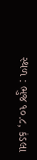સ્થળ : ભુજ ૧૦.૮, કંડલા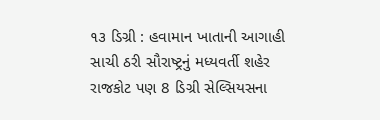૧૩ ડિગ્રી : હવામાન ખાતાની આગાહી સાચી ઠરી સૌરાષ્ટ્રનું મધ્યવર્તી શહેર રાજકોટ પણ 8 ડિગ્રી સેલ્સિયસના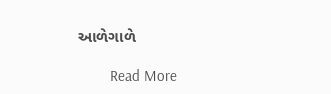આળેગાળે

        Read More